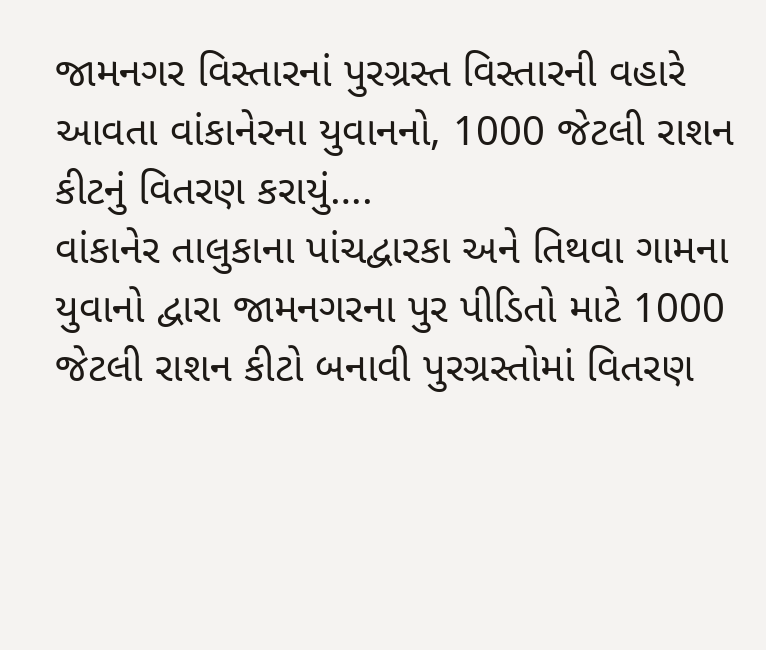જામનગર વિસ્તારનાં પુરગ્રસ્ત વિસ્તારની વહારે આવતા વાંકાનેરના યુવાનનો, 1000 જેટલી રાશન કીટનું વિતરણ કરાયું….
વાંકાનેર તાલુકાના પાંચદ્વારકા અને તિથવા ગામના યુવાનો દ્વારા જામનગરના પુર પીડિતો માટે 1000 જેટલી રાશન કીટો બનાવી પુરગ્રસ્તોમાં વિતરણ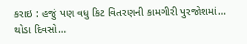કરાઇ : હજું પણ વધુ કિટ વિતરણની કામગીરી પુરજોશમાં… થોડા દિવસો…